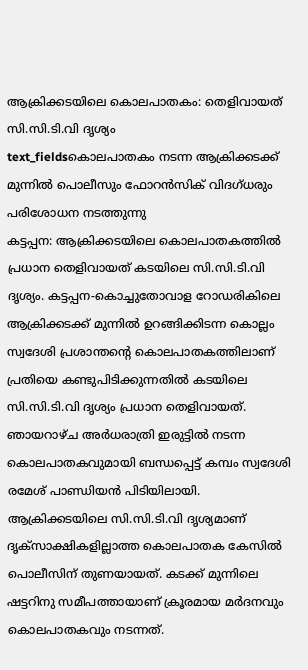ആക്രിക്കടയിലെ കൊലപാതകം: തെളിവായത് സി.സി.ടി.വി ദൃശ്യം
text_fieldsകൊലപാതകം നടന്ന ആക്രിക്കടക്ക് മുന്നിൽ പൊലീസും ഫോറൻസിക് വിദഗ്ധരും പരിശോധന നടത്തുന്നു
കട്ടപ്പന: ആക്രിക്കടയിലെ കൊലപാതകത്തിൽ പ്രധാന തെളിവായത് കടയിലെ സി.സി.ടി.വി ദൃശ്യം. കട്ടപ്പന-കൊച്ചുതോവാള റോഡരികിലെ ആക്രിക്കടക്ക് മുന്നിൽ ഉറങ്ങിക്കിടന്ന കൊല്ലം സ്വദേശി പ്രശാന്തന്റെ കൊലപാതകത്തിലാണ് പ്രതിയെ കണ്ടുപിടിക്കുന്നതിൽ കടയിലെ സി.സി.ടി.വി ദൃശ്യം പ്രധാന തെളിവായത്.
ഞായറാഴ്ച അർധരാത്രി ഇരുട്ടിൽ നടന്ന കൊലപാതകവുമായി ബന്ധപ്പെട്ട് കമ്പം സ്വദേശി രമേശ് പാണ്ഡിയൻ പിടിയിലായി. ആക്രിക്കടയിലെ സി.സി.ടി.വി ദൃശ്യമാണ് ദൃക്സാക്ഷികളില്ലാത്ത കൊലപാതക കേസിൽ പൊലീസിന് തുണയായത്. കടക്ക് മുന്നിലെ ഷട്ടറിനു സമീപത്തായാണ് ക്രൂരമായ മർദനവും കൊലപാതകവും നടന്നത്.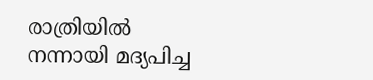രാത്രിയിൽ നന്നായി മദ്യപിച്ച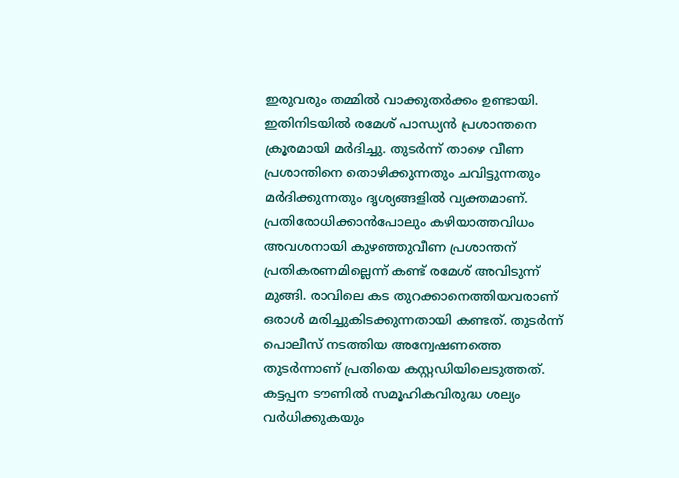ഇരുവരും തമ്മിൽ വാക്കുതർക്കം ഉണ്ടായി.
ഇതിനിടയിൽ രമേശ് പാന്ധ്യൻ പ്രശാന്തനെ ക്രൂരമായി മർദിച്ചു. തുടർന്ന് താഴെ വീണ പ്രശാന്തിനെ തൊഴിക്കുന്നതും ചവിട്ടുന്നതും മർദിക്കുന്നതും ദൃശ്യങ്ങളിൽ വ്യക്തമാണ്. പ്രതിരോധിക്കാൻപോലും കഴിയാത്തവിധം അവശനായി കുഴഞ്ഞുവീണ പ്രശാന്തന് പ്രതികരണമില്ലെന്ന് കണ്ട് രമേശ് അവിടുന്ന് മുങ്ങി. രാവിലെ കട തുറക്കാനെത്തിയവരാണ് ഒരാൾ മരിച്ചുകിടക്കുന്നതായി കണ്ടത്. തുടർന്ന് പൊലീസ് നടത്തിയ അന്വേഷണത്തെ തുടർന്നാണ് പ്രതിയെ കസ്റ്റഡിയിലെടുത്തത്. കട്ടപ്പന ടൗണിൽ സമൂഹികവിരുദ്ധ ശല്യം വർധിക്കുകയും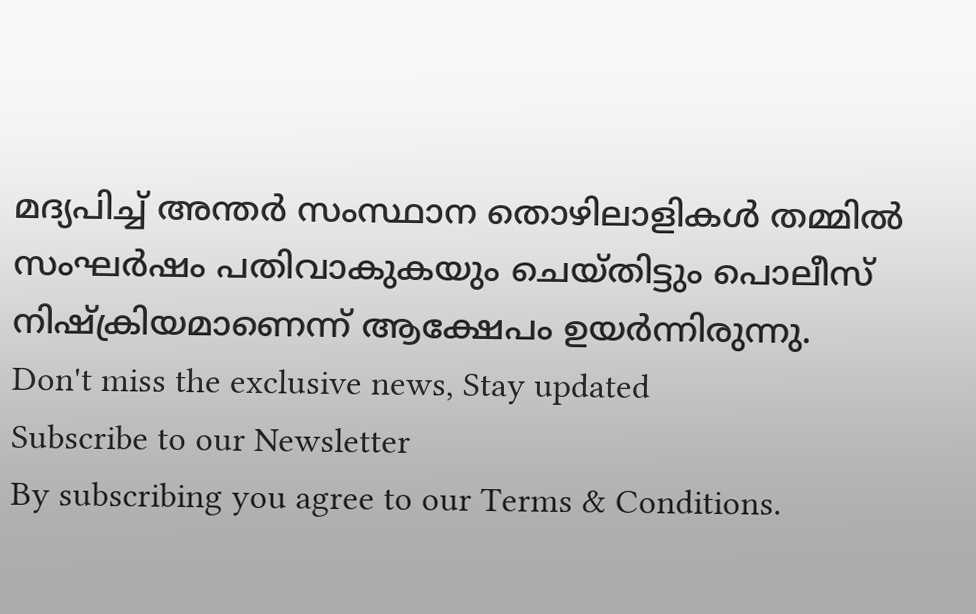മദ്യപിച്ച് അന്തർ സംസ്ഥാന തൊഴിലാളികൾ തമ്മിൽ സംഘർഷം പതിവാകുകയും ചെയ്തിട്ടും പൊലീസ് നിഷ്ക്രിയമാണെന്ന് ആക്ഷേപം ഉയർന്നിരുന്നു.
Don't miss the exclusive news, Stay updated
Subscribe to our Newsletter
By subscribing you agree to our Terms & Conditions.